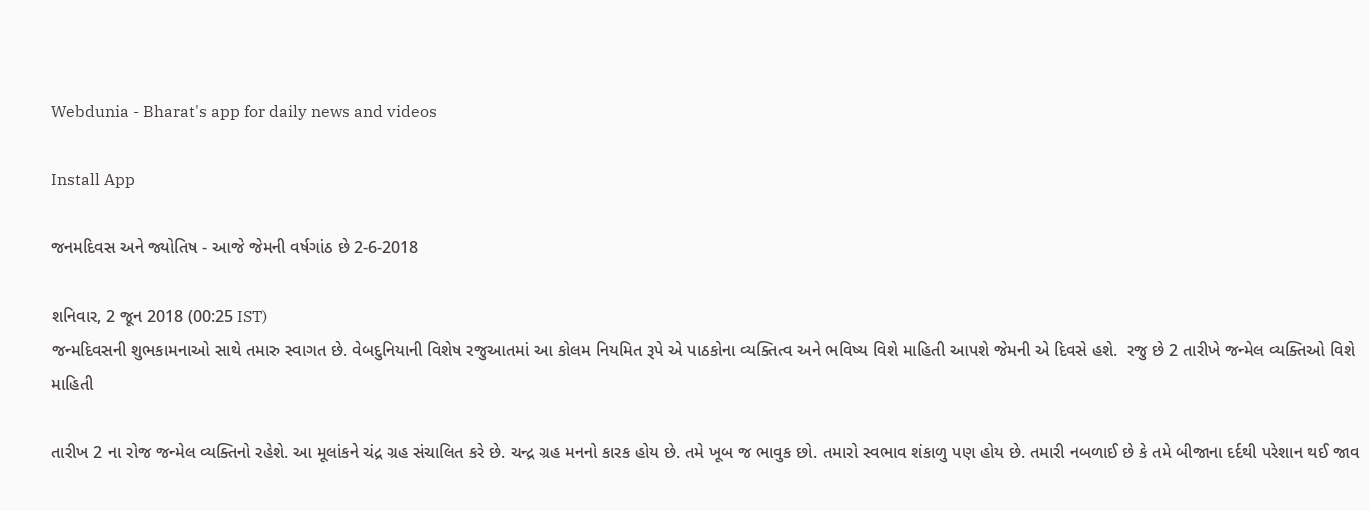Webdunia - Bharat's app for daily news and videos

Install App

જનમદિવસ અને જ્યોતિષ - આજે જેમની વર્ષગાંઠ છે 2-6-2018

શનિવાર, 2 જૂન 2018 (00:25 IST)
જન્મદિવસની શુભકામનાઓ સાથે તમારુ સ્વાગત છે. વેબદુનિયાની વિશેષ રજુઆતમાં આ કોલમ નિયમિત રૂપે એ પાઠકોના વ્યક્તિત્વ અને ભવિષ્ય વિશે માહિતી આપશે જેમની એ દિવસે હશે.  રજુ છે 2 તારીખે જન્મેલ વ્યક્તિઓ વિશે માહિતી

તારીખ 2 ના રોજ જન્મેલ વ્યક્તિનો રહેશે. આ મૂલાંકને ચંદ્ર ગ્રહ સંચાલિત કરે છે. ચન્દ્ર ગ્રહ મનનો કારક હોય છે. તમે ખૂબ જ ભાવુક છો. તમારો સ્વભાવ શંકાળુ પણ હોય છે. તમારી નબળાઈ છે કે તમે બીજાના દર્દથી પરેશાન થઈ જાવ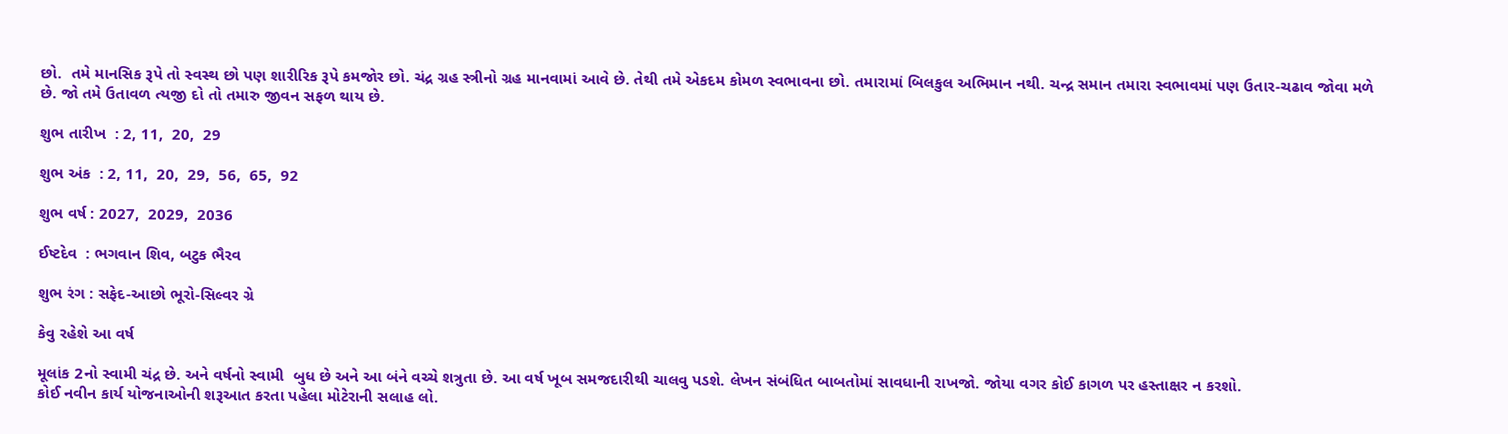છો.  તમે માનસિક રૂપે તો સ્વસ્થ છો પણ શારીરિક રૂપે કમજોર છો. ચંદ્ર ગ્રહ સ્ત્રીનો ગ્રહ માનવામાં આવે છે. તેથી તમે એકદમ કોમળ સ્વભાવના છો. તમારામાં બિલકુલ અભિમાન નથી. ચન્દ્ર સમાન તમારા સ્વભાવમાં પણ ઉતાર-ચઢાવ જોવા મળે છે. જો તમે ઉતાવળ ત્યજી દો તો તમારુ જીવન સફળ થાય છે.

શુભ તારીખ  : 2, 11,  20,  29

શુભ અંક  : 2, 11,  20,  29,  56,  65,  92

શુભ વર્ષ : 2027,  2029,  2036

ઈષ્ટદેવ  : ભગવાન શિવ, બટુક ભૈરવ

શુભ રંગ : સફેદ-આછો ભૂરો-સિલ્વર ગ્રે

કેવુ રહેશે આ વર્ષ

મૂલાંક 2નો સ્વામી ચંદ્ર છે. અને વર્ષનો સ્વામી  બુધ છે અને આ બંને વચ્ચે શત્રુતા છે. આ વર્ષ ખૂબ સમજદારીથી ચાલવુ પડશે. લેખન સંબંધિત બાબતોમાં સાવધાની રાખજો. જોયા વગર કોઈ કાગળ પર હસ્તાક્ષર ન કરશો.
કોઈ નવીન કાર્ય યોજનાઓની શરૂઆત કરતા પહેલા મોટેરાની સલાહ લો.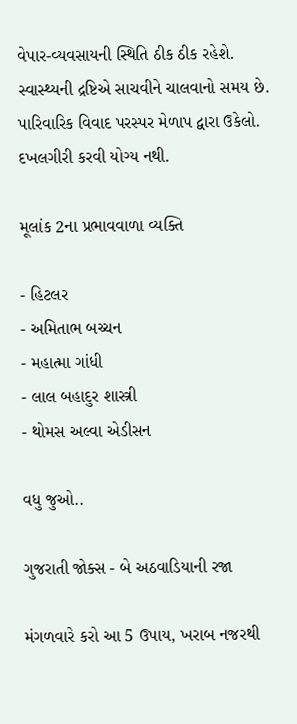વેપાર-વ્યવસાયની સ્થિતિ ઠીક ઠીક રહેશે. સ્વાસ્થ્યની દ્રષ્ટિએ સાચવીને ચાલવાનો સમય છે. પારિવારિક વિવાદ પરસ્પર મેળાપ દ્વારા ઉકેલો.
દખલગીરી કરવી યોગ્ય નથી.

મૂલાંક 2ના પ્રભાવવાળા વ્યક્તિ

- હિટલર
- અમિતાભ બચ્ચન
- મહાત્મા ગાંધી
- લાલ બહાદુર શાસ્ત્રી
- થોમસ અલ્વા એડીસન

વધુ જુઓ..

ગુજરાતી જોક્સ - બે અઠવાડિયાની રજા

મંગળવારે કરો આ 5 ઉપાય, ખરાબ નજરથી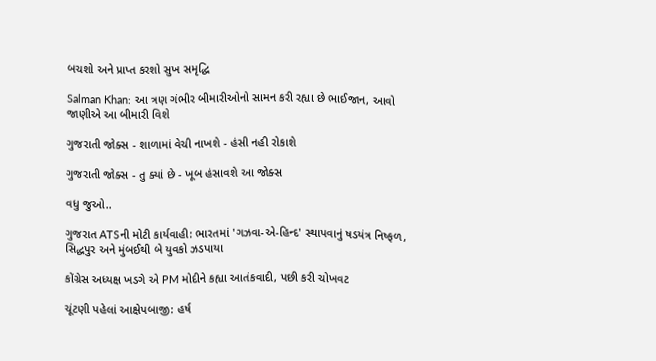બચશો અને પ્રાપ્ત કરશો સુખ સમૃદ્ધિ

Salman Khan: આ ત્રણ ગંભીર બીમારીઓનો સામન કરી રહ્યા છે ભાઈજાન, આવો જાણીએ આ બીમારી વિશે

ગુજરાતી જોક્સ - શાળામાં વેચી નાખશે - હંસી નહી રોકાશે

ગુજરાતી જોક્સ - તુ ક્યાં છે - ખૂબ હંસાવશે આ જોક્સ

વધુ જુઓ..

ગુજરાત ATSની મોટી કાર્યવાહી: ભારતમાં 'ગઝવા-એ-હિન્દ' સ્થાપવાનું ષડયંત્ર નિષ્ફળ, સિદ્ધપુર અને મુંબઈથી બે યુવકો ઝડપાયા

કોંગ્રેસ અધ્યક્ષ ખડગે એ PM મોદીને કહ્યા આતંકવાદી, પછી કરી ચોખવટ

ચૂંટણી પહેલાં આક્ષેપબાજી: હર્ષ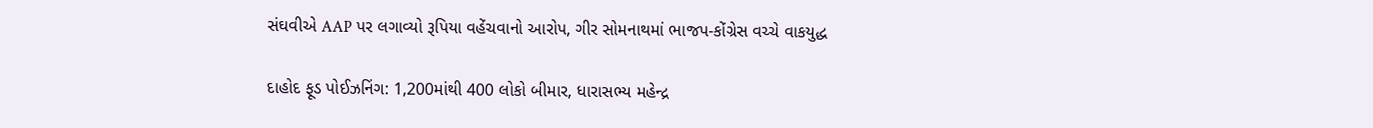સંઘવીએ AAP પર લગાવ્યો રૂપિયા વહેંચવાનો આરોપ, ગીર સોમનાથમાં ભાજપ-કોંગ્રેસ વચ્ચે વાકયુદ્ધ

દાહોદ ફૂડ પોઈઝનિંગ: 1,200માંથી 400 લોકો બીમાર, ધારાસભ્ય મહેન્દ્ર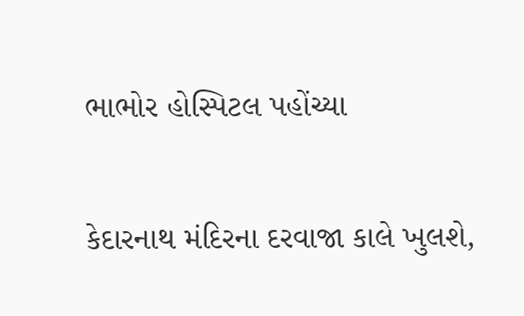ભાભોર હોસ્પિટલ પહોંચ્યા

કેદારનાથ મંદિરના દરવાજા કાલે ખુલશે,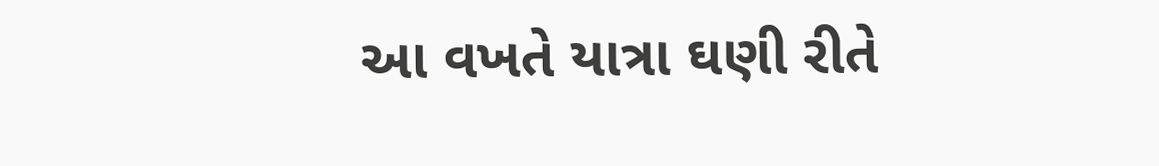આ વખતે યાત્રા ઘણી રીતે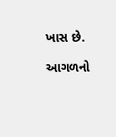ખાસ છે.

આગળનો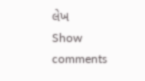લેખ
Show comments